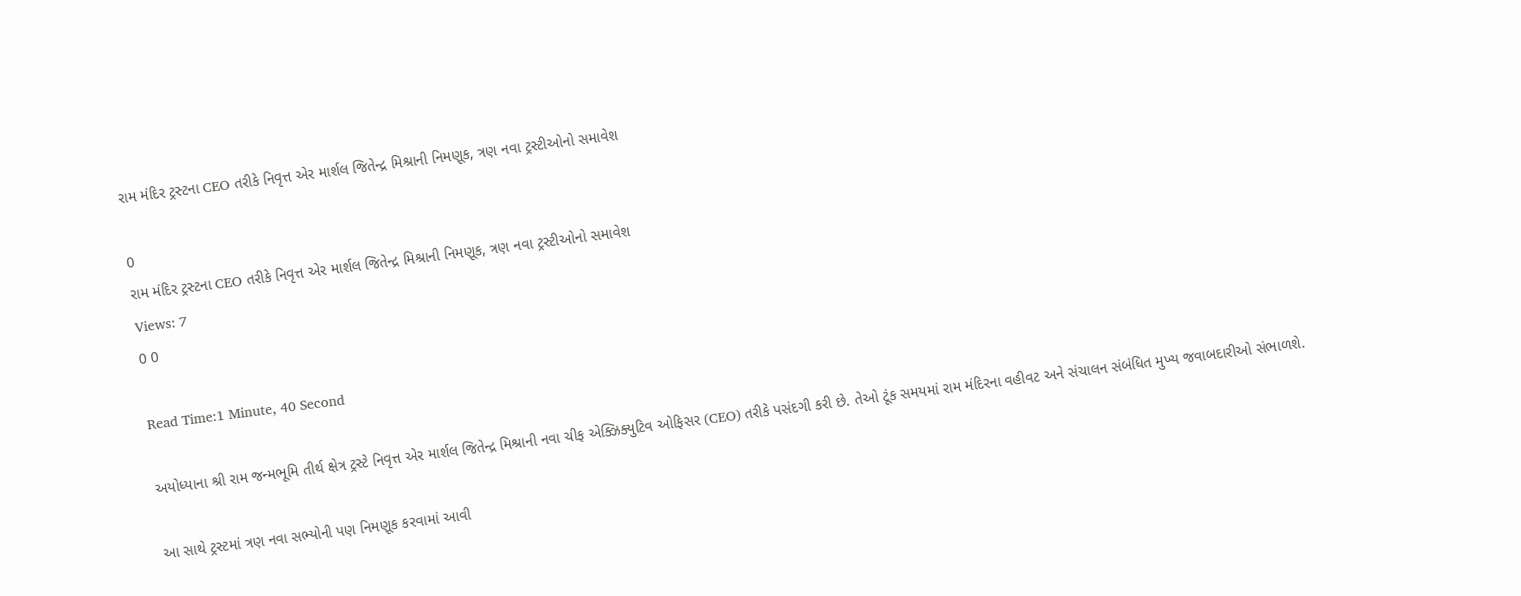રામ મંદિર ટ્રસ્ટના CEO તરીકે નિવૃત્ત એર માર્શલ જિતેન્દ્ર મિશ્રાની નિમણૂક, ત્રણ નવા ટ્રસ્ટીઓનો સમાવેશ

0
રામ મંદિર ટ્રસ્ટના CEO તરીકે નિવૃત્ત એર માર્શલ જિતેન્દ્ર મિશ્રાની નિમણૂક, ત્રણ નવા ટ્રસ્ટીઓનો સમાવેશ
Views: 7
0 0

Read Time:1 Minute, 40 Second

અયોધ્યાના શ્રી રામ જન્મભૂમિ તીર્થ ક્ષેત્ર ટ્રસ્ટે નિવૃત્ત એર માર્શલ જિતેન્દ્ર મિશ્રાની નવા ચીફ એક્ઝિક્યુટિવ ઓફિસર (CEO) તરીકે પસંદગી કરી છે. તેઓ ટૂંક સમયમાં રામ મંદિરના વહીવટ અને સંચાલન સંબંધિત મુખ્ય જવાબદારીઓ સંભાળશે.

આ સાથે ટ્રસ્ટમાં ત્રણ નવા સભ્યોની પણ નિમણૂક કરવામાં આવી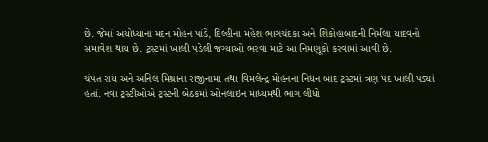છે. જેમાં અયોધ્યાના મદન મોહન પાંડે, દિલ્હીના મહેશ ભાગચંદકા અને શિકોહાબાદની નિર્મલા યાદવનો સમાવેશ થાય છે. ટ્રસ્ટમાં ખાલી પડેલી જગ્યાઓ ભરવા માટે આ નિમણૂકો કરવામાં આવી છે.

ચંપત રાય અને અનિલ મિશ્રાના રાજીનામા તથા વિમલેન્દ્ર મોહનના નિધન બાદ ટ્રસ્ટમાં ત્રણ પદ ખાલી પડ્યાં હતાં. નવા ટ્રસ્ટીઓએ ટ્રસ્ટની બેઠકમાં ઓનલાઇન માધ્યમથી ભાગ લીધો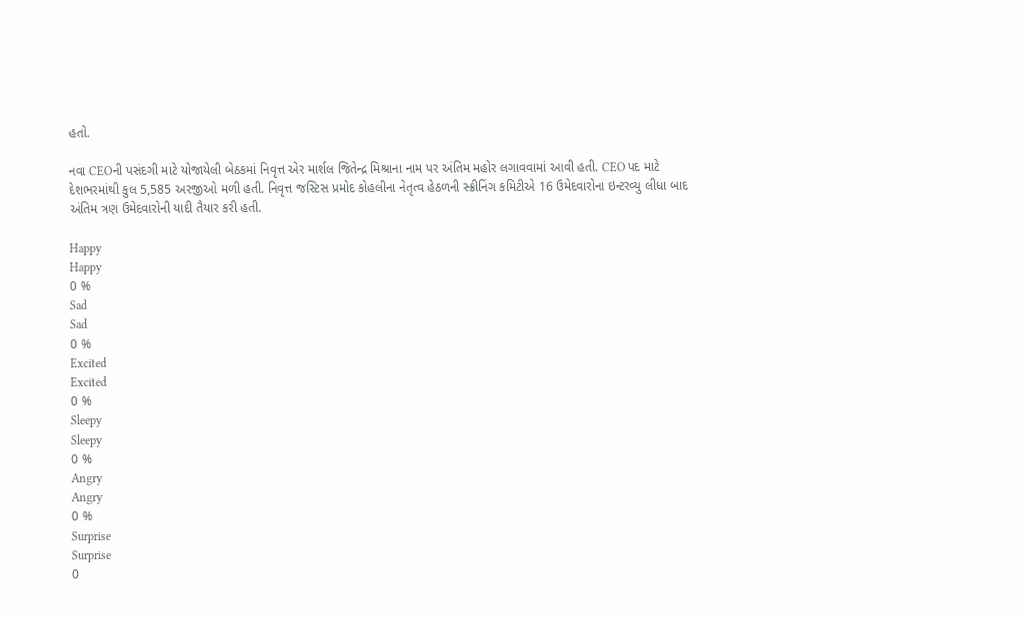હતો.

નવા CEOની પસંદગી માટે યોજાયેલી બેઠકમાં નિવૃત્ત એર માર્શલ જિતેન્દ્ર મિશ્રાના નામ પર અંતિમ મહોર લગાવવામાં આવી હતી. CEO પદ માટે દેશભરમાંથી કુલ 5,585 અરજીઓ મળી હતી. નિવૃત્ત જસ્ટિસ પ્રમોદ કોહલીના નેતૃત્વ હેઠળની સ્ક્રીનિંગ કમિટીએ 16 ઉમેદવારોના ઇન્ટરવ્યુ લીધા બાદ અંતિમ ત્રણ ઉમેદવારોની યાદી તૈયાર કરી હતી.

Happy
Happy
0 %
Sad
Sad
0 %
Excited
Excited
0 %
Sleepy
Sleepy
0 %
Angry
Angry
0 %
Surprise
Surprise
0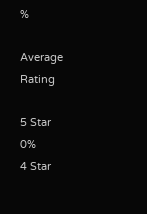%

Average Rating

5 Star
0%
4 Star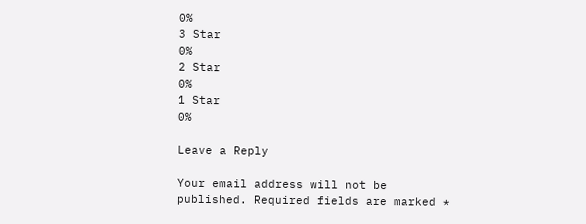0%
3 Star
0%
2 Star
0%
1 Star
0%

Leave a Reply

Your email address will not be published. Required fields are marked *